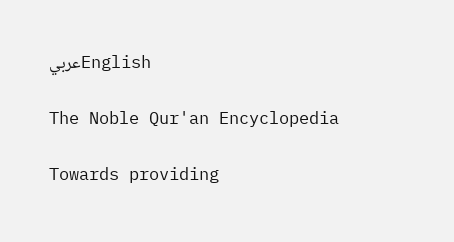عربيEnglish

The Noble Qur'an Encyclopedia

Towards providing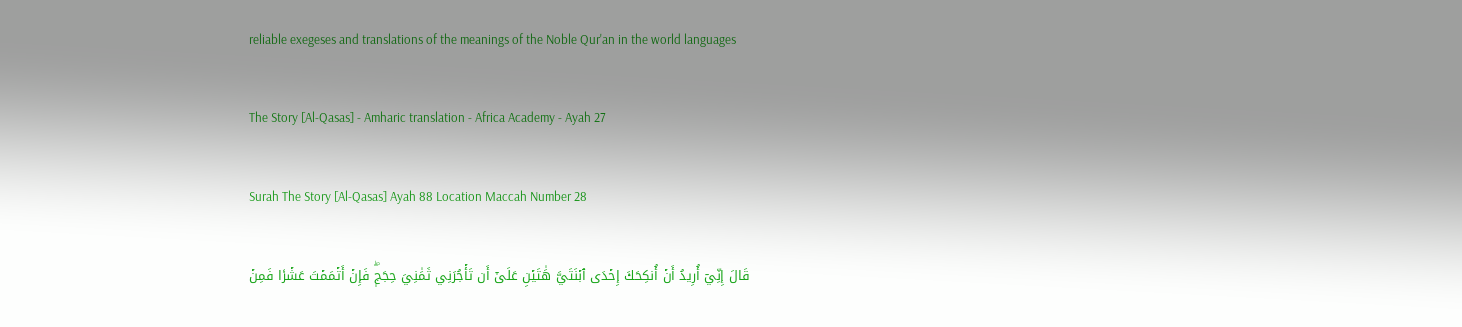reliable exegeses and translations of the meanings of the Noble Qur'an in the world languages

The Story [Al-Qasas] - Amharic translation - Africa Academy - Ayah 27

Surah The Story [Al-Qasas] Ayah 88 Location Maccah Number 28

قَالَ إِنِّيٓ أُرِيدُ أَنۡ أُنكِحَكَ إِحۡدَى ٱبۡنَتَيَّ هَٰتَيۡنِ عَلَىٰٓ أَن تَأۡجُرَنِي ثَمَٰنِيَ حِجَجٖۖ فَإِنۡ أَتۡمَمۡتَ عَشۡرٗا فَمِنۡ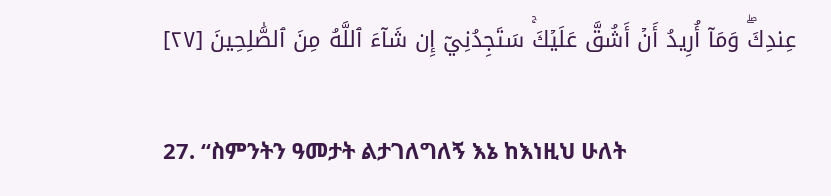عِندِكَۖ وَمَآ أُرِيدُ أَنۡ أَشُقَّ عَلَيۡكَۚ سَتَجِدُنِيٓ إِن شَآءَ ٱللَّهُ مِنَ ٱلصَّٰلِحِينَ [٢٧]

27. “ስምንትን ዓመታት ልታገለግለኝ እኔ ከእነዚህ ሁለት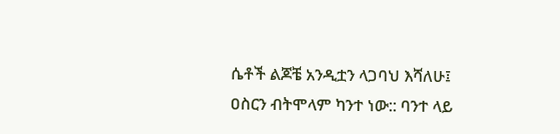ሴቶች ልጆቼ አንዲቷን ላጋባህ እሻለሁ፤ ዐስርን ብትሞላም ካንተ ነው:: ባንተ ላይ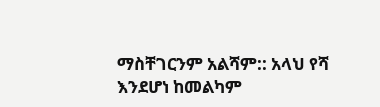ማስቸገርንም አልሻም:: አላህ የሻ እንደሆነ ከመልካም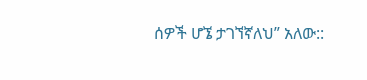ሰዎች ሆኜ ታገኘኛለህ” አለው::